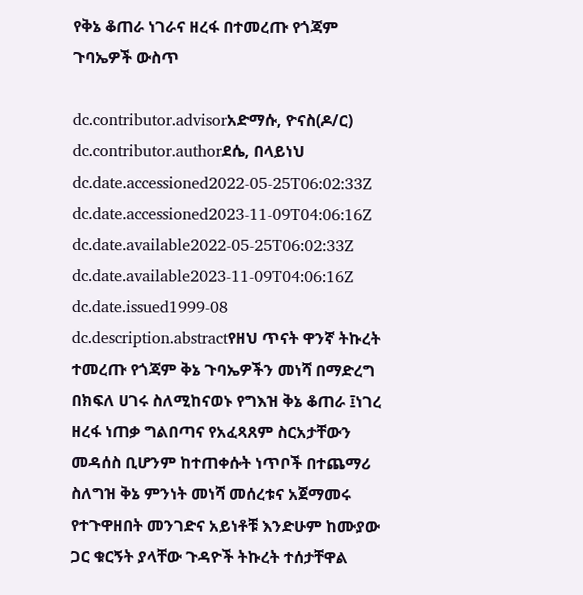የቅኔ ቆጠራ ነገራና ዘረፋ በተመረጡ የጎጃም ጉባኤዎች ውስጥ

dc.contributor.advisorአድማሱ, ዮናስ(ዶ/ር)
dc.contributor.authorደሴ, በላይነህ
dc.date.accessioned2022-05-25T06:02:33Z
dc.date.accessioned2023-11-09T04:06:16Z
dc.date.available2022-05-25T06:02:33Z
dc.date.available2023-11-09T04:06:16Z
dc.date.issued1999-08
dc.description.abstractየዘህ ጥናት ዋንኛ ትኩረት ተመረጡ የጎጃም ቅኔ ጉባኤዎችን መነሻ በማድረግ በክፍለ ሀገሩ ስለሚከናወኑ የግእዝ ቅኔ ቆጠራ ፤ነገረ ዘረፋ ነጠቃ ግልበጣና የአፈጻጸም ስርአታቸውን መዳሰስ ቢሆንም ከተጠቀሱት ነጥቦች በተጨማሪ ስለግዝ ቅኔ ምንነት መነሻ መሰረቱና አጀማመሩ የተጉዋዘበት መንገድና አይነቶቹ እንድሁም ከሙያው ጋር ቁርኝት ያላቸው ጉዳዮች ትኩረት ተሰታቸዋል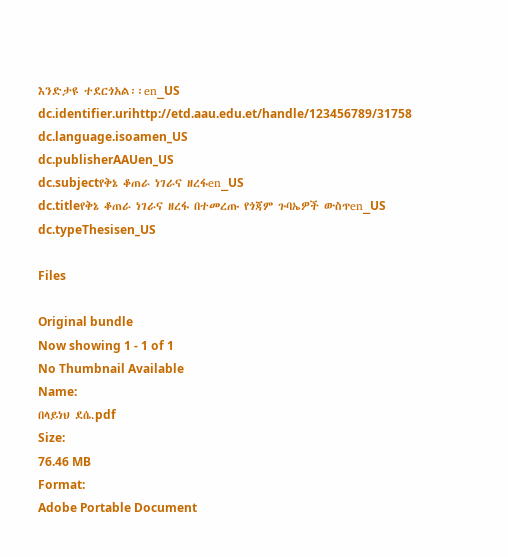እንድታዩ ተደርጎአል፡፡en_US
dc.identifier.urihttp://etd.aau.edu.et/handle/123456789/31758
dc.language.isoamen_US
dc.publisherAAUen_US
dc.subjectየቅኔ ቆጠራ ነገራና ዘረፋen_US
dc.titleየቅኔ ቆጠራ ነገራና ዘረፋ በተመረጡ የጎጃም ጉባኤዎች ውስጥen_US
dc.typeThesisen_US

Files

Original bundle
Now showing 1 - 1 of 1
No Thumbnail Available
Name:
በላይነህ ደሴ.pdf
Size:
76.46 MB
Format:
Adobe Portable Document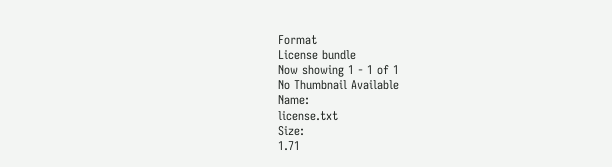Format
License bundle
Now showing 1 - 1 of 1
No Thumbnail Available
Name:
license.txt
Size:
1.71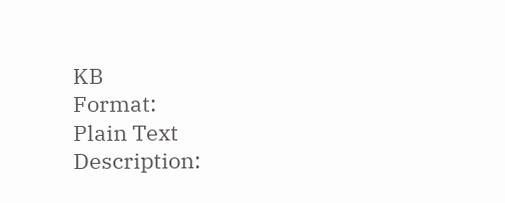KB
Format:
Plain Text
Description: